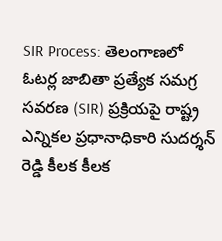SIR Process: తెలంగాణలో ఓటర్ల జాబితా ప్రత్యేక సమగ్ర సవరణ (SIR) ప్రక్రియపై రాష్ట్ర ఎన్నికల ప్రధానాధికారి సుదర్శన్ రెడ్డి కీలక కీలక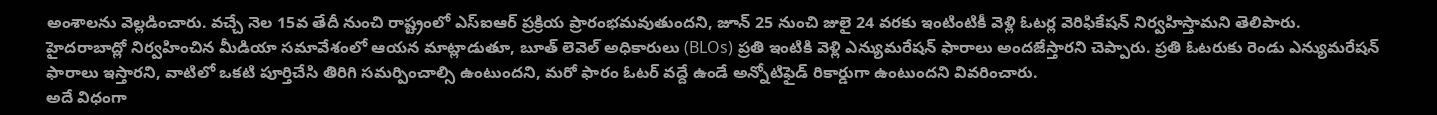అంశాలను వెల్లడించారు. వచ్చే నెల 15వ తేదీ నుంచి రాష్ట్రంలో ఎస్ఐఆర్ ప్రక్రియ ప్రారంభమవుతుందని, జూన్ 25 నుంచి జులై 24 వరకు ఇంటింటికీ వెళ్లి ఓటర్ల వెరిఫికేషన్ నిర్వహిస్తామని తెలిపారు.
హైదరాబాద్లో నిర్వహించిన మీడియా సమావేశంలో ఆయన మాట్లాడుతూ, బూత్ లెవెల్ అధికారులు (BLOs) ప్రతి ఇంటికి వెళ్లి ఎన్యుమరేషన్ ఫారాలు అందజేస్తారని చెప్పారు. ప్రతి ఓటరుకు రెండు ఎన్యుమరేషన్ ఫారాలు ఇస్తారని, వాటిలో ఒకటి పూర్తిచేసి తిరిగి సమర్పించాల్సి ఉంటుందని, మరో ఫారం ఓటర్ వద్దే ఉండే అన్నోటిఫైడ్ రికార్డుగా ఉంటుందని వివరించారు.
అదే విధంగా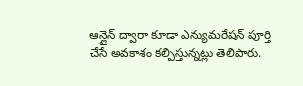ఆన్లైన్ ద్వారా కూడా ఎన్యుమరేషన్ పూర్తి చేసే అవకాశం కల్పిస్తున్నట్లు తెలిపారు.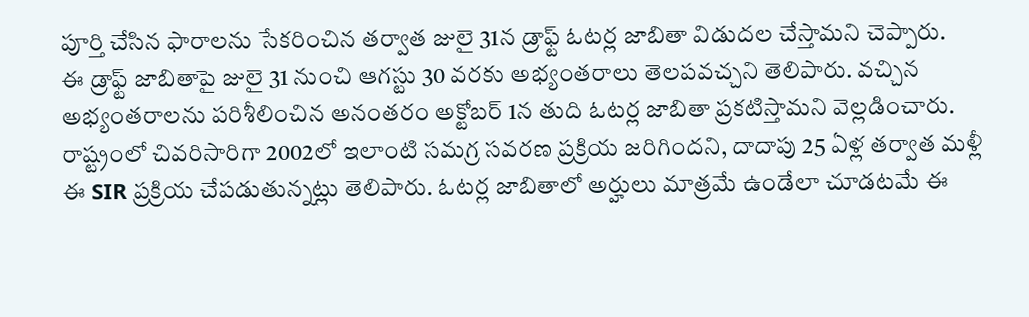పూర్తి చేసిన ఫారాలను సేకరించిన తర్వాత జులై 31న డ్రాఫ్ట్ ఓటర్ల జాబితా విడుదల చేస్తామని చెప్పారు.
ఈ డ్రాఫ్ట్ జాబితాపై జులై 31 నుంచి ఆగస్టు 30 వరకు అభ్యంతరాలు తెలపవచ్చని తెలిపారు. వచ్చిన అభ్యంతరాలను పరిశీలించిన అనంతరం అక్టోబర్ 1న తుది ఓటర్ల జాబితా ప్రకటిస్తామని వెల్లడించారు.
రాష్ట్రంలో చివరిసారిగా 2002లో ఇలాంటి సమగ్ర సవరణ ప్రక్రియ జరిగిందని, దాదాపు 25 ఏళ్ల తర్వాత మళ్లీ ఈ SIR ప్రక్రియ చేపడుతున్నట్లు తెలిపారు. ఓటర్ల జాబితాలో అర్హులు మాత్రమే ఉండేలా చూడటమే ఈ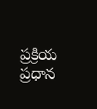ప్రక్రియ ప్రధాన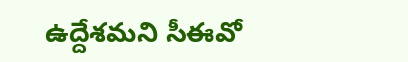ఉద్దేశమని సీఈవో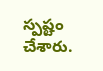స్పష్టం చేశారు.